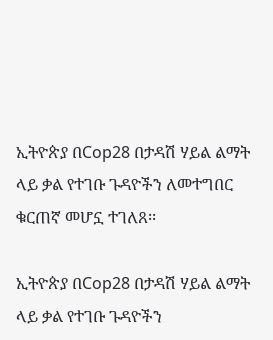ኢትዮጵያ በCop28 በታዳሽ ሃይል ልማት ላይ ቃል የተገቡ ጉዳዮችን ለመተግበር ቁርጠኛ መሆኗ ተገለጸ፡፡

ኢትዮጵያ በCop28 በታዳሽ ሃይል ልማት ላይ ቃል የተገቡ ጉዳዮችን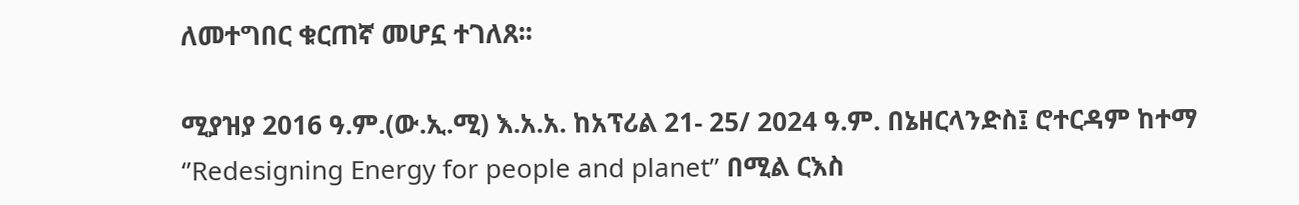ለመተግበር ቁርጠኛ መሆኗ ተገለጸ፡፡

ሚያዝያ 2016 ዓ.ም.(ው.ኢ.ሚ) እ.አ.አ. ከአፕሪል 21- 25/ 2024 ዓ.ም. በኔዘርላንድስ፤ ሮተርዳም ከተማ ‘’Redesigning Energy for people and planet’’ በሚል ርእስ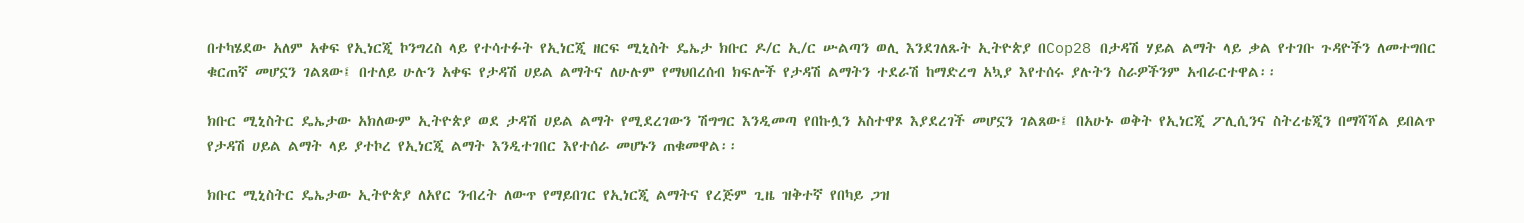በተካሄደው አለም አቀፍ የኢነርጂ ኮንግረስ ላይ የተሳተፉት የኢነርጂ ዘርፍ ሚኒስት ዴኤታ ክቡር ዶ/ር ኢ/ር ሡልጣን ወሊ እንደገለጹት ኢትዮጵያ በCop28 በታዳሽ ሃይል ልማት ላይ ቃል የተገቡ ጉዳዮችን ለመተግበር ቁርጠኛ መሆኗን ገልጸው፤ በተለይ ሁሉን አቀፍ የታዳሽ ሀይል ልማትና ለሁሉም የማህበረሰብ ክፍሎች የታዳሽ ልማትን ተደራሽ ከማድረግ አኳያ እየተሰሩ ያሉትን ስራዎችንም አብራርተዋል፡፡

ክቡር ሚኒስትር ዴኤታው አክለውም ኢትዮጵያ ወደ ታዳሽ ሀይል ልማት የሚደረገውን ሽግግር እንዲመጣ የበኩሏን አስተዋጾ እያደረገች መሆኗን ገልጸው፤ በአሁኑ ወቅት የኢነርጂ ፖሊሲንና ስትረቴጂን በማሻሻል ይበልጥ የታዳሽ ሀይል ልማት ላይ ያተኮረ የኢነርጂ ልማት እንዲተገበር እየተሰራ መሆኑን ጠቁመዋል፡፡

ክቡር ሚኒስትር ዴኤታው ኢትዮጵያ ለአየር ንብረት ለውጥ የማይበገር የኢነርጂ ልማትና የረጅም ጊዜ ዝቅተኛ የበካይ ጋዝ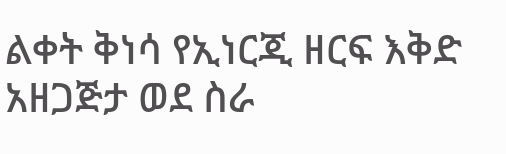ልቀት ቅነሳ የኢነርጂ ዘርፍ እቅድ አዘጋጅታ ወደ ስራ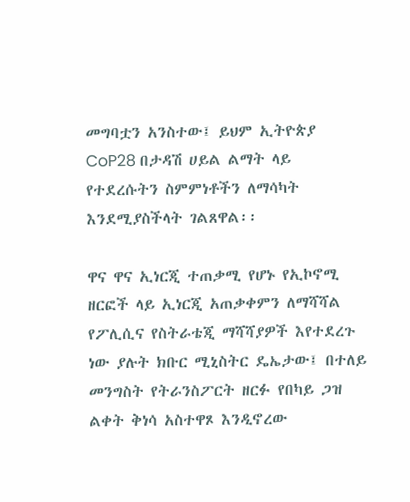መግባቷን አንስተው፤ ይህም ኢትዮጵያ CoP28 በታዳሽ ሀይል ልማት ላይ የተደረሱትን ስምምነቶችን ለማሳካት እንደሚያስችላት ገልጸዋል፡፡

ዋና ዋና ኢነርጂ ተጠቃሚ የሆኑ የኢኮኖሚ ዘርፎች ላይ ኢነርጂ አጠቃቀምን ለማሻሻል የፖሊሲና የስትራቴጂ ማሻሻያዎች እየተደረጉ ነው ያሉት ክቡር ሚኒስትር ዴኤታው፤ በተለይ መንግስት የትራንስፖርት ዘርፉ የበካይ ጋዝ ልቀት ቅነሳ አስተዋጾ እንዲኖረው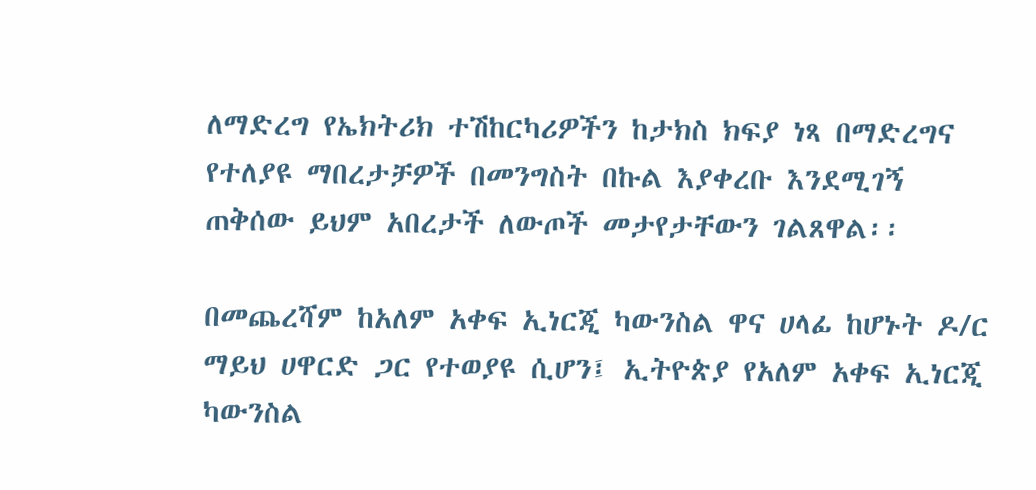ለማድረግ የኤክትሪክ ተሽከርካሪዎችን ከታክስ ክፍያ ነጻ በማድረግና የተለያዩ ማበረታቻዎች በመንግስት በኩል እያቀረቡ እንደሚገኝ ጠቅሰው ይህም አበረታች ለውጦች መታየታቸውን ገልጸዋል፡፡

በመጨረሻም ከአለም አቀፍ ኢነርጂ ካውንስል ዋና ሀላፊ ከሆኑት ዶ/ር ማይህ ሀዋርድ ጋር የተወያዩ ሲሆን፤ ኢትዮጵያ የአለም አቀፍ ኢነርጂ ካውንስል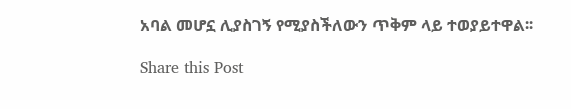አባል መሆኗ ሊያስገኝ የሚያስችለውን ጥቅም ላይ ተወያይተዋል፡፡

Share this Post